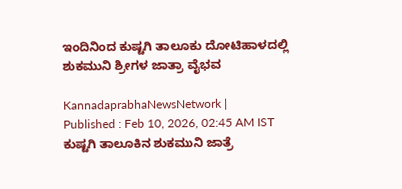ಇಂದಿನಿಂದ ಕುಷ್ಟಗಿ ತಾಲೂಕು ದೋಟಿಹಾಳದಲ್ಲಿ ಶುಕಮುನಿ ಶ್ರೀಗಳ ಜಾತ್ರಾ ವೈಭವ

KannadaprabhaNewsNetwork |
Published : Feb 10, 2026, 02:45 AM IST
ಕುಷ್ಟಗಿ ತಾಲೂಕಿನ ಶುಕಮುನಿ ಜಾತ್ರೆ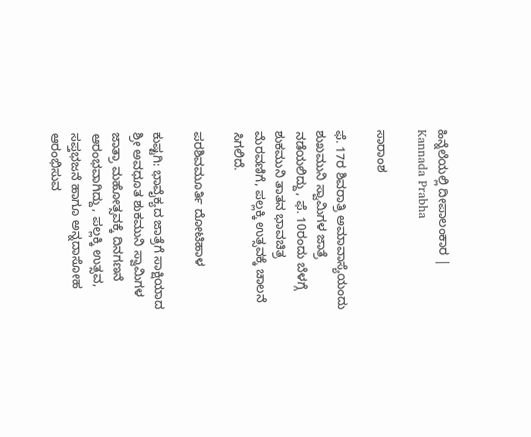ಹಿನ್ನೆಲೆಯಲ್ಲಿ ದೀಪಾಲಂಕಾರ | Kannada Prabha

ಸಾರಾಂಶ

ಫೆ. 17ರ ಶಿವರಾತ್ರಿ ಅಮಾವಾಸ್ಯೆಯಂದು ಶುಖಮುನಿ ಸ್ವಾಮಿಗಳ ಜಾತ್ರೆ ನಡೆಯಲಿದ್ದು, ಫೆ. 10ರಂದು ಬೆಳಗ್ಗೆ ಶುಕಮುನಿ ತಾತನ ಭಾವಚಿತ್ರ ಮೆರವಣಿಗೆ, ಪಲ್ಲಕ್ಕಿ ಉತ್ಸವಕ್ಕೆ ಚಾಲನೆ ಸಿಗಲಿದೆ.

ಪರಶಿವಮೂರ್ತಿ ದೋಟಿಹಾಳ

ಕುಷ್ಟಗಿ: ಭಾವೈಕ್ಯದ ಜಾತ್ರೆಗೆ ಸಾಕ್ಷಿಯಾದ ಶ್ರೀ ಅವಧೂತ ಶುಕಮುನಿ ಸ್ವಾಮಿಗಳ ಜಾತ್ರಾ ಮಹೋತ್ಸವಕ್ಕೆ ದಿನಗಣನೆ ಆರಂಭವಾಗಿದ್ದು, ಪಲ್ಲಕ್ಕಿ ಉತ್ಸವ, ಸಪ್ತಭಜನೆ ಹಾಗೂ ಅನ್ನದಾಸೋಹ ಆರಂಭಿಸುವ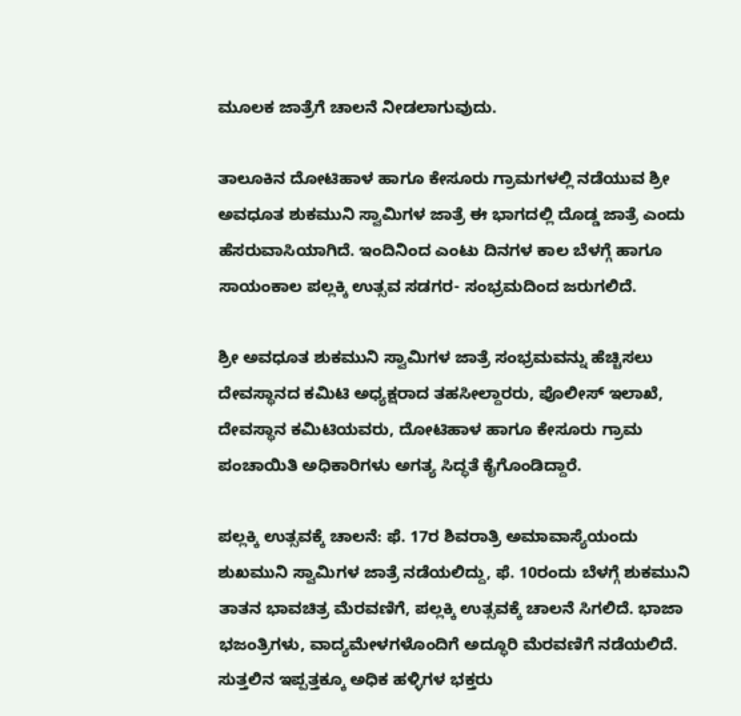ಮೂಲಕ ಜಾತ್ರೆಗೆ ಚಾಲನೆ ನೀಡಲಾಗುವುದು.

ತಾಲೂಕಿನ ದೋಟಿಹಾಳ ಹಾಗೂ ಕೇಸೂರು ಗ್ರಾಮಗಳಲ್ಲಿ ನಡೆಯುವ ಶ್ರೀ ಅವಧೂತ ಶುಕಮುನಿ ಸ್ವಾಮಿಗಳ ಜಾತ್ರೆ ಈ ಭಾಗದಲ್ಲಿ ದೊಡ್ಡ ಜಾತ್ರೆ ಎಂದು ಹೆಸರುವಾಸಿಯಾಗಿದೆ. ಇಂದಿನಿಂದ ಎಂಟು ದಿನಗಳ ಕಾಲ ಬೆಳಗ್ಗೆ ಹಾಗೂ ಸಾಯಂಕಾಲ ಪಲ್ಲಕ್ಕಿ ಉತ್ಸವ ಸಡಗರ- ಸಂಭ್ರಮದಿಂದ ಜರುಗಲಿದೆ.

ಶ್ರೀ ಅವಧೂತ ಶುಕಮುನಿ ಸ್ವಾಮಿಗಳ ಜಾತ್ರೆ ಸಂಭ್ರಮವನ್ನು ಹೆಚ್ಚಿಸಲು ದೇವಸ್ಥಾನದ ಕಮಿಟಿ ಅಧ್ಯಕ್ಷರಾದ ತಹಸೀಲ್ದಾರರು, ಪೊಲೀಸ್‌ ಇಲಾಖೆ, ದೇವಸ್ಥಾನ ಕಮಿಟಿಯವರು, ದೋಟಿಹಾಳ ಹಾಗೂ ಕೇಸೂರು ಗ್ರಾಮ ಪಂಚಾಯಿತಿ ಅಧಿಕಾರಿಗಳು ಅಗತ್ಯ ಸಿದ್ಧತೆ ಕೈಗೊಂಡಿದ್ದಾರೆ.

ಪಲ್ಲಕ್ಕಿ ಉತ್ಸವಕ್ಕೆ ಚಾಲನೆ: ಫೆ. 17ರ ಶಿವರಾತ್ರಿ ಅಮಾವಾಸ್ಯೆಯಂದು ಶುಖಮುನಿ ಸ್ವಾಮಿಗಳ ಜಾತ್ರೆ ನಡೆಯಲಿದ್ದು, ಫೆ. 10ರಂದು ಬೆಳಗ್ಗೆ ಶುಕಮುನಿ ತಾತನ ಭಾವಚಿತ್ರ ಮೆರವಣಿಗೆ, ಪಲ್ಲಕ್ಕಿ ಉತ್ಸವಕ್ಕೆ ಚಾಲನೆ ಸಿಗಲಿದೆ. ಭಾಜಾ ಭಜಂತ್ರಿಗಳು, ವಾದ್ಯಮೇಳಗಳೊಂದಿಗೆ ಅದ್ಧೂರಿ ಮೆರವಣಿಗೆ ನಡೆಯಲಿದೆ. ಸುತ್ತಲಿನ ಇಪ್ಪತ್ತಕ್ಕೂ ಅಧಿಕ ಹಳ್ಳಿಗಳ ಭಕ್ತರು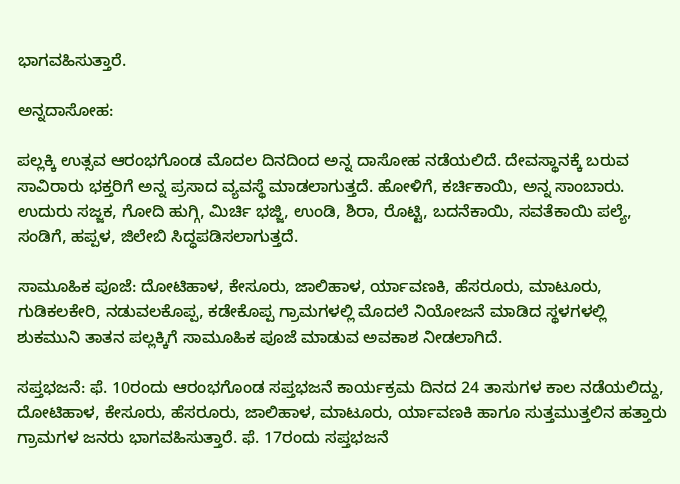ಭಾಗವಹಿಸುತ್ತಾರೆ.

ಅನ್ನದಾಸೋಹ:

ಪಲ್ಲಕ್ಕಿ ಉತ್ಸವ ಆರಂಭಗೊಂಡ ಮೊದಲ ದಿನದಿಂದ ಅನ್ನ ದಾಸೋಹ ನಡೆಯಲಿದೆ. ದೇವಸ್ಥಾನಕ್ಕೆ ಬರುವ ಸಾವಿರಾರು ಭಕ್ತರಿಗೆ ಅನ್ನ ಪ್ರಸಾದ ವ್ಯವಸ್ಥೆ ಮಾಡಲಾಗುತ್ತದೆ. ಹೋಳಿಗೆ, ಕರ್ಚಿಕಾಯಿ, ಅನ್ನ ಸಾಂಬಾರು. ಉದುರು ಸಜ್ಜಕ, ಗೋದಿ ಹುಗ್ಗಿ, ಮಿರ್ಚಿ ಭಜ್ಜಿ, ಉಂಡಿ, ಶಿರಾ, ರೊಟ್ಟಿ, ಬದನೆಕಾಯಿ, ಸವತೆಕಾಯಿ ಪಲ್ಯೆ, ಸಂಡಿಗೆ, ಹಪ್ಪಳ, ಜಿಲೇಬಿ ಸಿದ್ಧಪಡಿಸಲಾಗುತ್ತದೆ.

ಸಾಮೂಹಿಕ ಪೂಜೆ: ದೋಟಿಹಾಳ, ಕೇಸೂರು, ಜಾಲಿಹಾಳ, ರ್ಯಾವಣಕಿ, ಹೆಸರೂರು, ಮಾಟೂರು, ಗುಡಿಕಲಕೇರಿ, ನಡುವಲಕೊಪ್ಪ, ಕಡೇಕೊಪ್ಪ ಗ್ರಾಮಗಳಲ್ಲಿ ಮೊದಲೆ ನಿಯೋಜನೆ ಮಾಡಿದ ಸ್ಥಳಗಳಲ್ಲಿ ಶುಕಮುನಿ ತಾತನ ಪಲ್ಲಕ್ಕಿಗೆ ಸಾಮೂಹಿಕ ಪೂಜೆ ಮಾಡುವ ಅವಕಾಶ ನೀಡಲಾಗಿದೆ.

ಸಪ್ತಭಜನೆ: ಫೆ. 10ರಂದು ಆರಂಭಗೊಂಡ ಸಪ್ತಭಜನೆ ಕಾರ್ಯಕ್ರಮ ದಿನದ 24 ತಾಸುಗಳ ಕಾಲ ನಡೆಯಲಿದ್ದು, ದೋಟಿಹಾಳ, ಕೇಸೂರು, ಹೆಸರೂರು, ಜಾಲಿಹಾಳ, ಮಾಟೂರು, ರ್ಯಾವಣಕಿ ಹಾಗೂ ಸುತ್ತಮುತ್ತಲಿನ ಹತ್ತಾರು ಗ್ರಾಮಗಳ ಜನರು ಭಾಗವಹಿಸುತ್ತಾರೆ. ಫೆ. 17ರಂದು ಸಪ್ತಭಜನೆ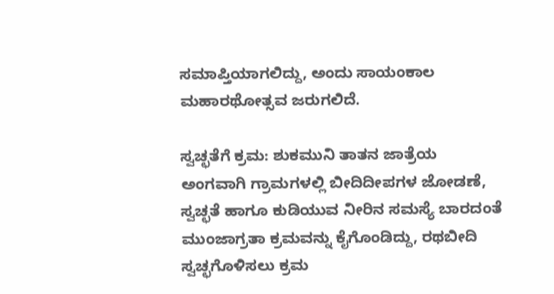ಸಮಾಪ್ತಿಯಾಗಲಿದ್ದು, ಅಂದು ಸಾಯಂಕಾಲ ಮಹಾರಥೋತ್ಸವ ಜರುಗಲಿದೆ.

ಸ್ವಚ್ಛತೆಗೆ ಕ್ರಮ: ಶುಕಮುನಿ ತಾತನ ಜಾತ್ರೆಯ ಅಂಗವಾಗಿ ಗ್ರಾಮಗಳಲ್ಲಿ ಬೀದಿದೀಪಗಳ ಜೋಡಣೆ, ಸ್ವಚ್ಛತೆ ಹಾಗೂ ಕುಡಿಯುವ ನೀರಿನ ಸಮಸ್ಯೆ ಬಾರದಂತೆ ಮುಂಜಾಗ್ರತಾ ಕ್ರಮವನ್ನು ಕೈಗೊಂಡಿದ್ದು, ರಥಬೀದಿ ಸ್ವಚ್ಛಗೊಳಿಸಲು ಕ್ರಮ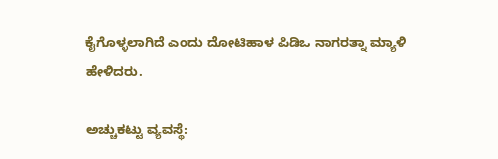ಕೈಗೊಳ್ಳಲಾಗಿದೆ ಎಂದು ದೋಟಿಹಾಳ ಪಿಡಿಒ ನಾಗರತ್ನಾ ಮ್ಯಾಳಿ ಹೇಳಿದರು.

ಅಚ್ಚುಕಟ್ಟು ವ್ಯವಸ್ಥೆ: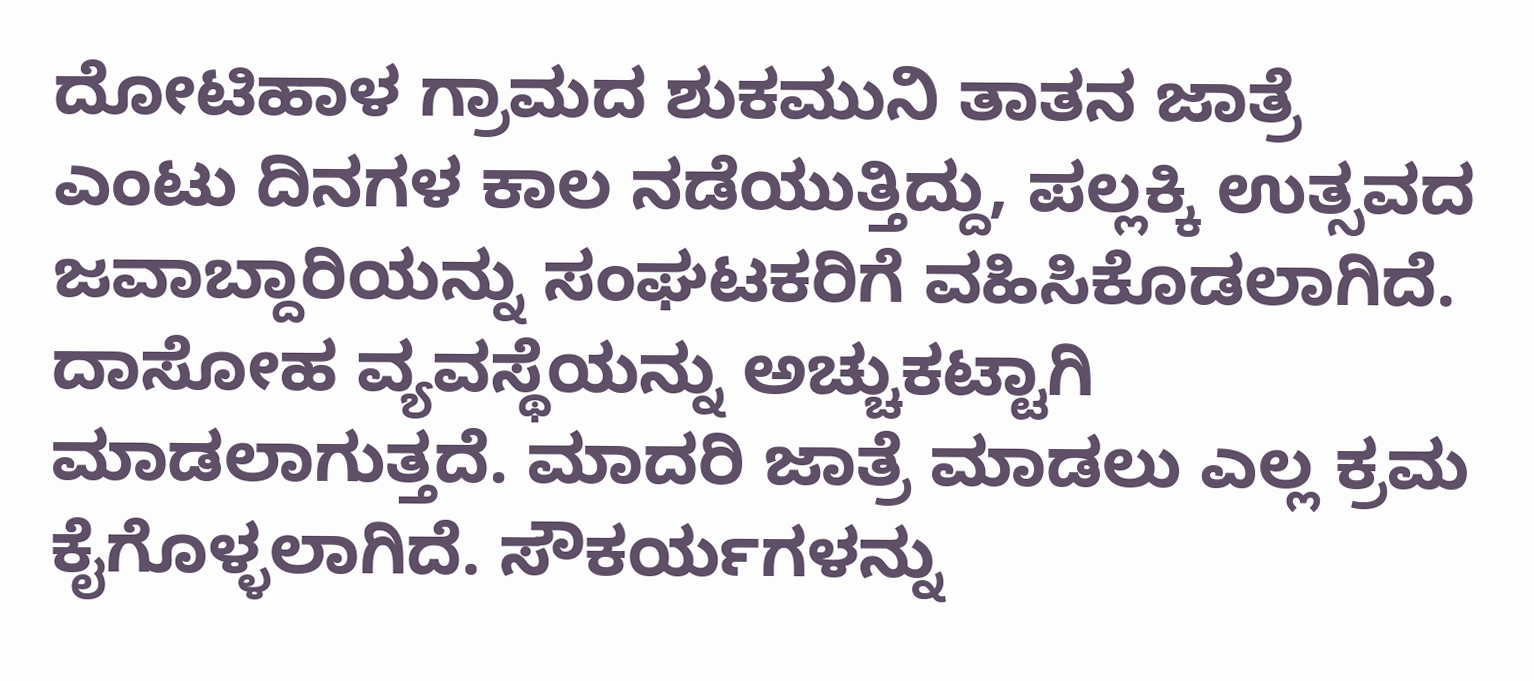ದೋಟಿಹಾಳ ಗ್ರಾಮದ ಶುಕಮುನಿ ತಾತನ ಜಾತ್ರೆ ಎಂಟು ದಿನಗಳ ಕಾಲ ನಡೆಯುತ್ತಿದ್ದು, ಪಲ್ಲಕ್ಕಿ ಉತ್ಸವದ ಜವಾಬ್ದಾರಿಯನ್ನು ಸಂಘಟಕರಿಗೆ ವಹಿಸಿಕೊಡಲಾಗಿದೆ. ದಾಸೋಹ ವ್ಯವಸ್ಥೆಯನ್ನು ಅಚ್ಚುಕಟ್ಟಾಗಿ ಮಾಡಲಾಗುತ್ತದೆ. ಮಾದರಿ ಜಾತ್ರೆ ಮಾಡಲು ಎಲ್ಲ ಕ್ರಮ ಕೈಗೊಳ್ಳಲಾಗಿದೆ. ಸೌಕರ್ಯಗಳನ್ನು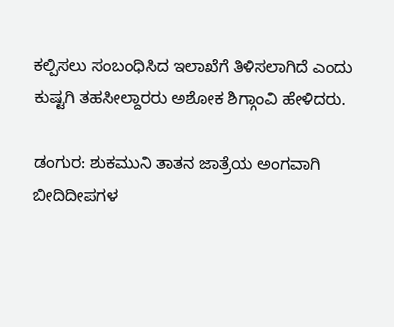ಕಲ್ಪಿಸಲು ಸಂಬಂಧಿಸಿದ ಇಲಾಖೆಗೆ ತಿಳಿಸಲಾಗಿದೆ ಎಂದು ಕುಷ್ಟಗಿ ತಹಸೀಲ್ದಾರರು ಅಶೋಕ ಶಿಗ್ಗಾಂವಿ ಹೇಳಿದರು.

ಡಂಗುರ: ಶುಕಮುನಿ ತಾತನ ಜಾತ್ರೆಯ ಅಂಗವಾಗಿ ಬೀದಿದೀಪಗಳ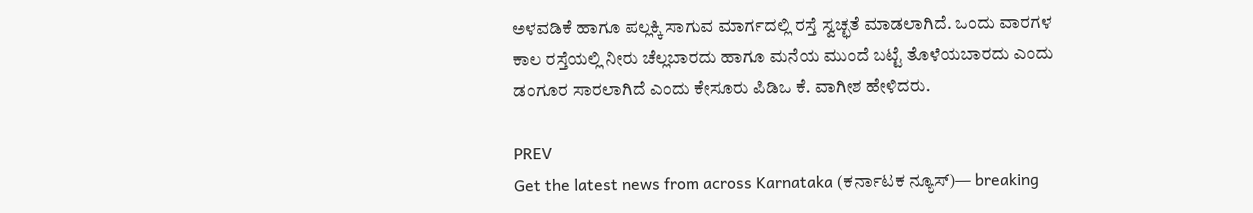ಅಳವಡಿಕೆ ಹಾಗೂ ಪಲ್ಲಕ್ಕಿ ಸಾಗುವ ಮಾರ್ಗದಲ್ಲಿ ರಸ್ತೆ ಸ್ವಚ್ಛತೆ ಮಾಡಲಾಗಿದೆ. ಒಂದು ವಾರಗಳ ಕಾಲ ರಸ್ತೆಯಲ್ಲಿ ನೀರು ಚೆಲ್ಲಬಾರದು ಹಾಗೂ ಮನೆಯ ಮುಂದೆ ಬಟ್ಟೆ ತೊಳೆಯಬಾರದು ಎಂದು ಡಂಗೂರ ಸಾರಲಾಗಿದೆ ಎಂದು ಕೇಸೂರು ಪಿಡಿಒ ಕೆ. ವಾಗೀಶ ಹೇಳಿದರು.

PREV
Get the latest news from across Karnataka (ಕರ್ನಾಟಕ ನ್ಯೂಸ್)— breaking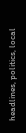headlines, politics, local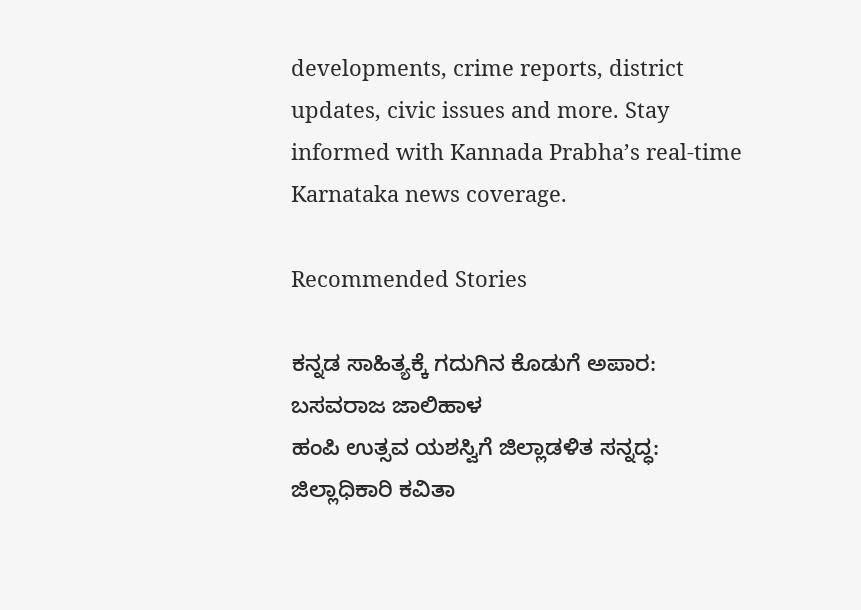developments, crime reports, district updates, civic issues and more. Stay informed with Kannada Prabha’s real‑time Karnataka news coverage.

Recommended Stories

ಕನ್ನಡ ಸಾಹಿತ್ಯಕ್ಕೆ ಗದುಗಿನ ಕೊಡುಗೆ ಅಪಾರ: ಬಸವರಾಜ ಜಾಲಿಹಾಳ
ಹಂಪಿ ಉತ್ಸವ ಯಶಸ್ವಿಗೆ ಜಿಲ್ಲಾಡಳಿತ ಸನ್ನದ್ಧ: ಜಿಲ್ಲಾಧಿಕಾರಿ ಕವಿತಾ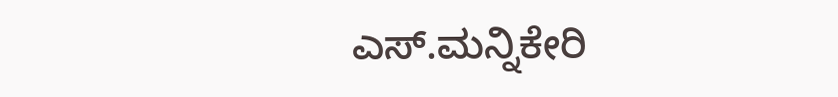ಎಸ್.ಮನ್ನಿಕೇರಿ